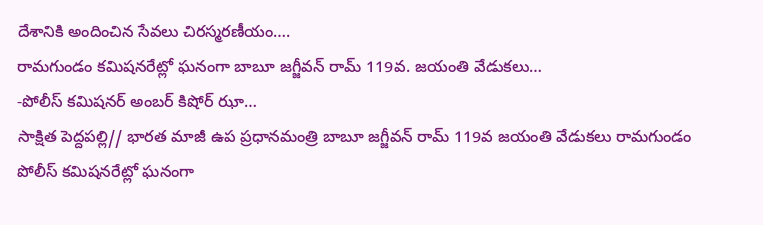దేశానికి అందించిన సేవలు చిరస్మరణీయం….
రామగుండం కమిషనరేట్లో ఘనంగా బాబూ జగ్జీవన్ రామ్ 119వ. జయంతి వేడుకలు…
-పోలీస్ కమిషనర్ అంబర్ కిషోర్ ఝా…
సాక్షిత పెద్దపల్లి// భారత మాజీ ఉప ప్రధానమంత్రి బాబూ జగ్జీవన్ రామ్ 119వ జయంతి వేడుకలు రామగుండం పోలీస్ కమిషనరేట్లో ఘనంగా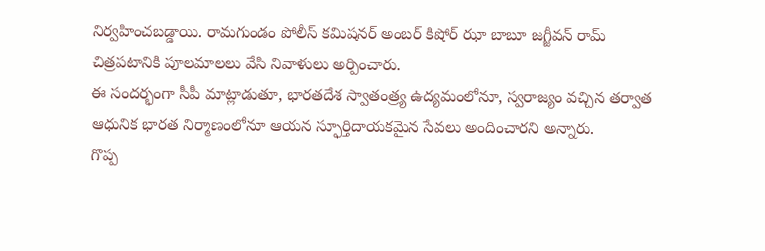నిర్వహించబడ్డాయి. రామగుండం పోలీస్ కమిషనర్ అంబర్ కిషోర్ ఝా బాబూ జగ్జీవన్ రామ్ చిత్రపటానికి పూలమాలలు వేసి నివాళులు అర్పించారు.
ఈ సందర్భంగా సీపీ మాట్లాడుతూ, భారతదేశ స్వాతంత్ర్య ఉద్యమంలోనూ, స్వరాజ్యం వచ్చిన తర్వాత ఆధునిక భారత నిర్మాణంలోనూ ఆయన స్ఫూర్తిదాయకమైన సేవలు అందించారని అన్నారు.
గొప్ప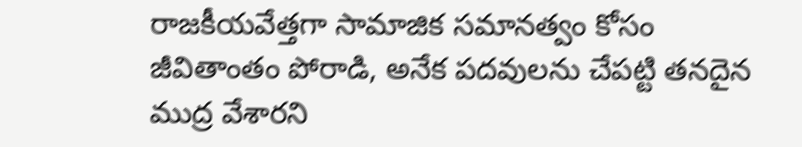రాజకీయవేత్తగా సామాజిక సమానత్వం కోసం జీవితాంతం పోరాడి, అనేక పదవులను చేపట్టి తనదైన ముద్ర వేశారని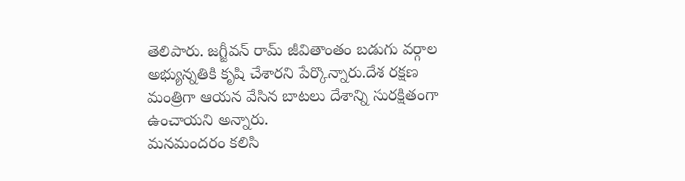తెలిపారు. జగ్జీవన్ రామ్ జీవితాంతం బడుగు వర్గాల అభ్యున్నతికి కృషి చేశారని పేర్కొన్నారు.దేశ రక్షణ మంత్రిగా ఆయన వేసిన బాటలు దేశాన్ని సురక్షితంగా ఉంచాయని అన్నారు.
మనమందరం కలిసి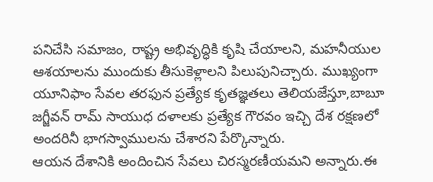పనిచేసి సమాజం, రాష్ట్ర అభివృద్ధికి కృషి చేయాలని, మహనీయుల ఆశయాలను ముందుకు తీసుకెళ్లాలని పిలుపునిచ్చారు. ముఖ్యంగా యూనిఫాం సేవల తరఫున ప్రత్యేక కృతజ్ఞతలు తెలియజేస్తూ,బాబూ జగ్జీవన్ రామ్ సాయుధ దళాలకు ప్రత్యేక గౌరవం ఇచ్చి దేశ రక్షణలో అందరినీ భాగస్వాములను చేశారని పేర్కొన్నారు.
ఆయన దేశానికి అందించిన సేవలు చిరస్మరణీయమని అన్నారు.ఈ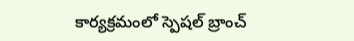కార్యక్రమంలో స్పెషల్ బ్రాంచ్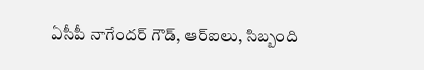ఏసీపీ నాగేందర్ గౌడ్, ఆర్ఐలు, సిబ్బంది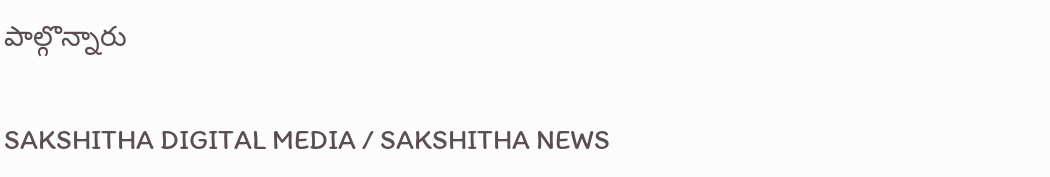పాల్గొన్నారు

SAKSHITHA DIGITAL MEDIA / SAKSHITHA NEWS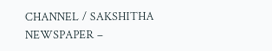CHANNEL / SAKSHITHA NEWSPAPER –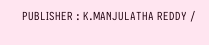PUBLISHER : K.MANJULATHA REDDY /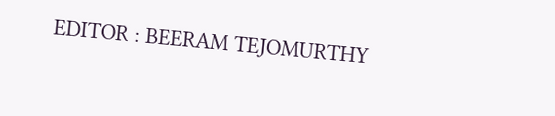EDITOR : BEERAM TEJOMURTHY